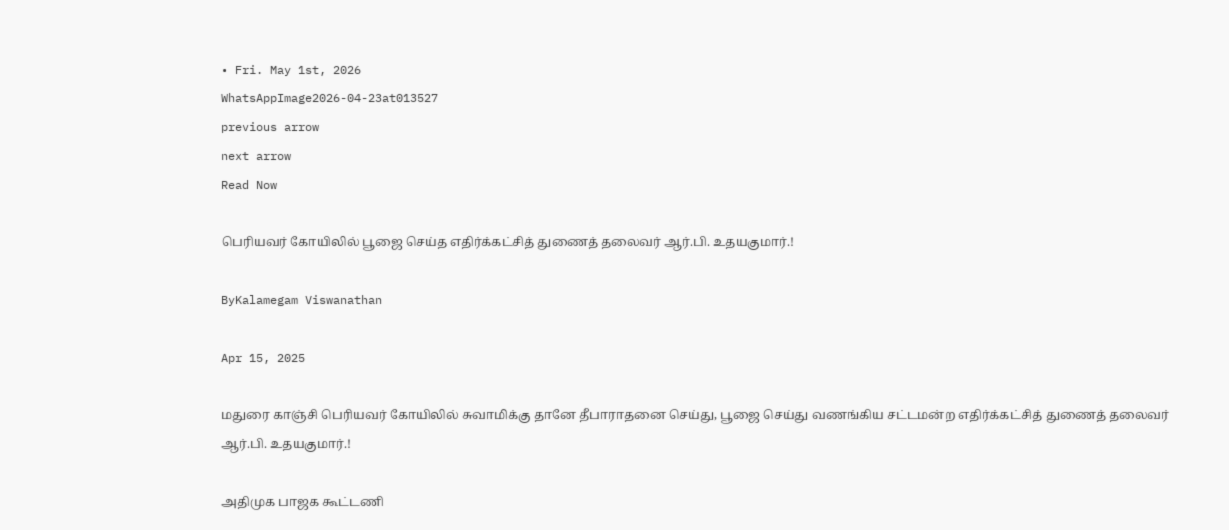• Fri. May 1st, 2026
WhatsAppImage2026-04-23at013527
previous arrow
next arrow
Read Now

பெரியவர் கோயிலில் பூஜை செய்த எதிர்க்கட்சித் துணைத் தலைவர் ஆர்.பி. உதயகுமார்.!

ByKalamegam Viswanathan

Apr 15, 2025

மதுரை காஞ்சி பெரியவர் கோயிலில் சுவாமிக்கு தானே தீபாராதனை செய்து, பூஜை செய்து வணங்கிய சட்டமன்ற எதிர்க்கட்சித் துணைத் தலைவர் ஆர்.பி. உதயகுமார்.!

அதிமுக பாஜக கூட்டணி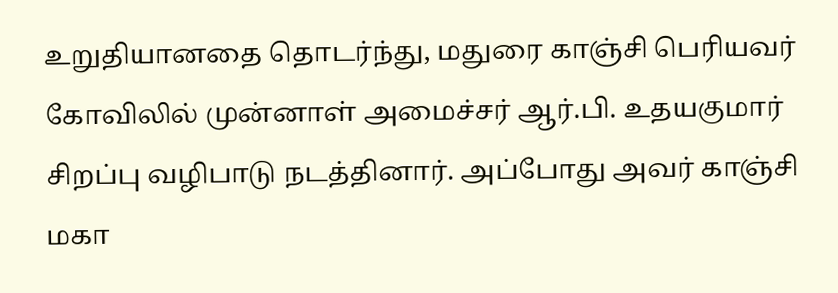உறுதியானதை தொடர்ந்து, மதுரை காஞ்சி பெரியவர் கோவிலில் முன்னாள் அமைச்சர் ஆர்.பி. உதயகுமார் சிறப்பு வழிபாடு நடத்தினார். அப்போது அவர் காஞ்சி மகா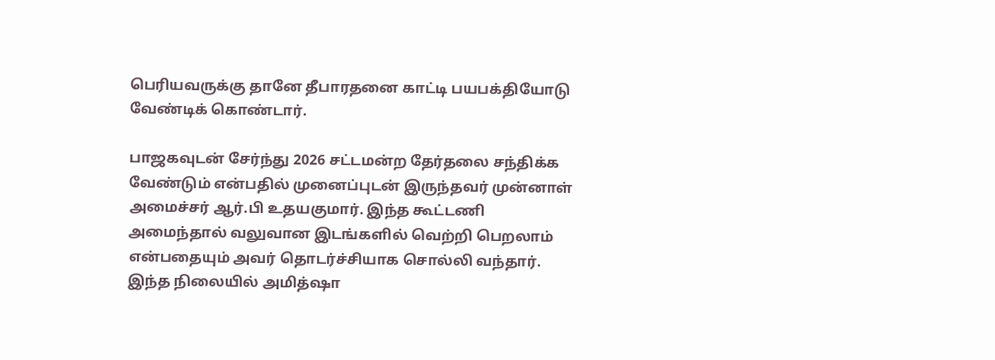பெரியவருக்கு தானே தீபாரதனை காட்டி பயபக்தியோடு வேண்டிக் கொண்டார்.

பாஜகவுடன் சேர்ந்து 2026 சட்டமன்ற தேர்தலை சந்திக்க வேண்டும் என்பதில் முனைப்புடன் இருந்தவர் முன்னாள் அமைச்சர் ஆர்.பி உதயகுமார். இந்த கூட்டணி அமைந்தால் வலுவான இடங்களில் வெற்றி பெறலாம் என்பதையும் அவர் தொடர்ச்சியாக சொல்லி வந்தார். இந்த நிலையில் அமித்ஷா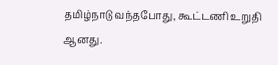தமிழ்நாடு வந்தபோது, கூட்டணி உறுதி ஆனது.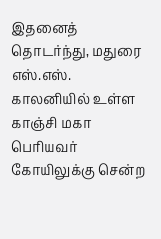இதனைத் தொடர்ந்து, மதுரை எஸ்.எஸ். காலனியில் உள்ள காஞ்சி மகா பெரியவர் கோயிலுக்கு சென்ற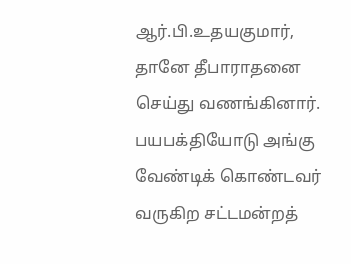ஆர்.பி.உதயகுமார், தானே தீபாராதனை செய்து வணங்கினார். பயபக்தியோடு அங்கு வேண்டிக் கொண்டவர் வருகிற சட்டமன்றத்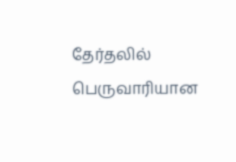தேர்தலில் பெருவாரியான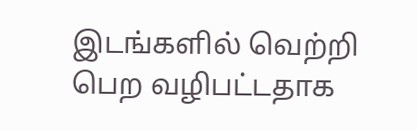இடங்களில் வெற்றி பெற வழிபட்டதாக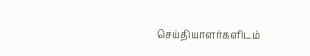செய்தியாளர்களிடம்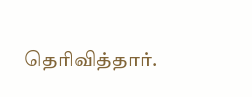தெரிவித்தார்.